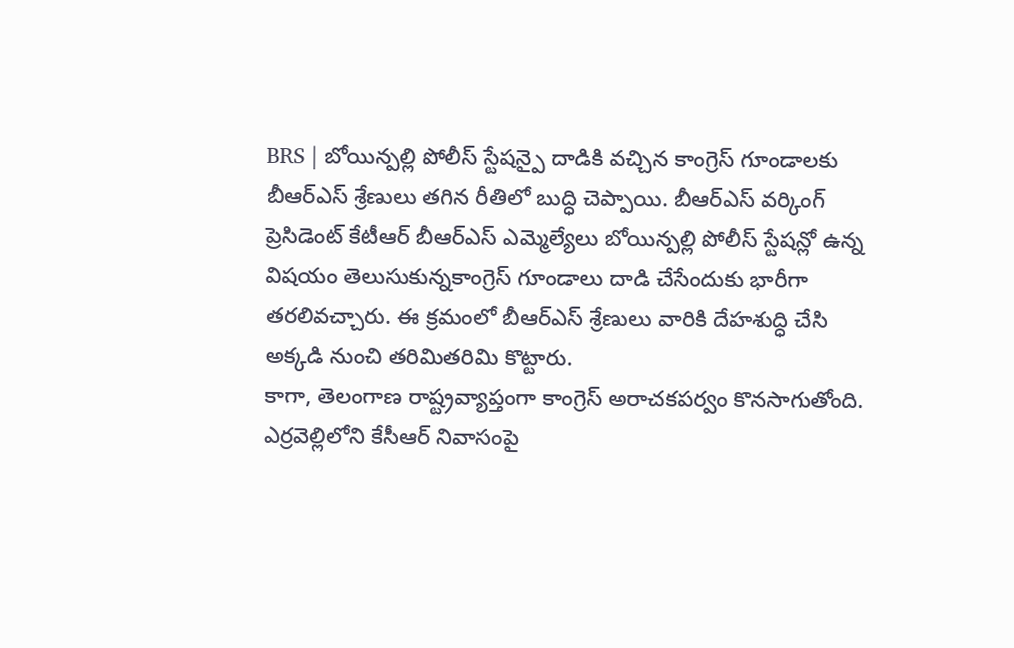BRS | బోయిన్పల్లి పోలీస్ స్టేషన్పై దాడికి వచ్చిన కాంగ్రెస్ గూండాలకు బీఆర్ఎస్ శ్రేణులు తగిన రీతిలో బుద్ధి చెప్పాయి. బీఆర్ఎస్ వర్కింగ్ ప్రెసిడెంట్ కేటీఆర్ బీఆర్ఎస్ ఎమ్మెల్యేలు బోయిన్పల్లి పోలీస్ స్టేషన్లో ఉన్న విషయం తెలుసుకున్నకాంగ్రెస్ గూండాలు దాడి చేసేందుకు భారీగా తరలివచ్చారు. ఈ క్రమంలో బీఆర్ఎస్ శ్రేణులు వారికి దేహశుద్ధి చేసి అక్కడి నుంచి తరిమితరిమి కొట్టారు.
కాగా, తెలంగాణ రాష్ట్రవ్యాప్తంగా కాంగ్రెస్ అరాచకపర్వం కొనసాగుతోంది. ఎర్రవెల్లిలోని కేసీఆర్ నివాసంపై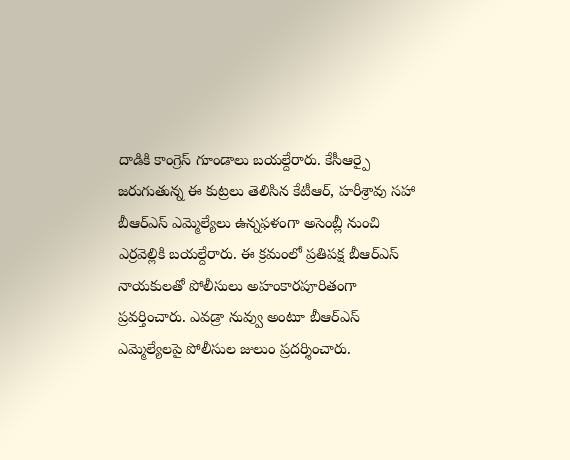దాడికి కాంగ్రెస్ గూండాలు బయల్దేరారు. కేసీఆర్పై జరుగుతున్న ఈ కుట్రలు తెలిసిన కేటీఆర్, హరీశ్రావు సహా బీఆర్ఎస్ ఎమ్మెల్యేలు ఉన్నఫళంగా అసెంబ్లీ నుంచి ఎర్రవెల్లికి బయల్దేరారు. ఈ క్రమంలో ప్రతిపక్ష బీఆర్ఎస్ నాయకులతో పోలీసులు అహంకారపూరితంగా ప్రవర్తించారు. ఎవడ్రా నువ్వు అంటూ బీఆర్ఎస్ ఎమ్మెల్యేలపై పోలీసుల జులుం ప్రదర్శించారు.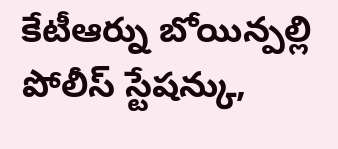కేటీఆర్ను బోయిన్పల్లి పోలీస్ స్టేషన్కు,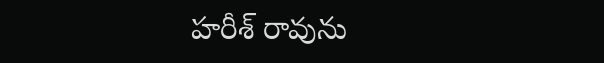హరీశ్ రావును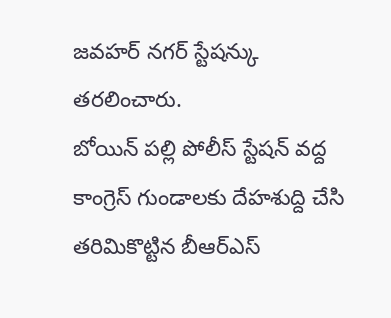జవహర్ నగర్ స్టేషన్కు తరలించారు.
బోయిన్ పల్లి పోలీస్ స్టేషన్ వద్ద కాంగ్రెస్ గుండాలకు దేహశుద్ది చేసి తరిమికొట్టిన బీఆర్ఎస్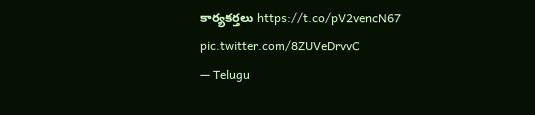కార్యకర్తలు https://t.co/pV2vencN67 pic.twitter.com/8ZUVeDrvvC
— Telugu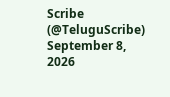Scribe (@TeluguScribe) September 8, 2026